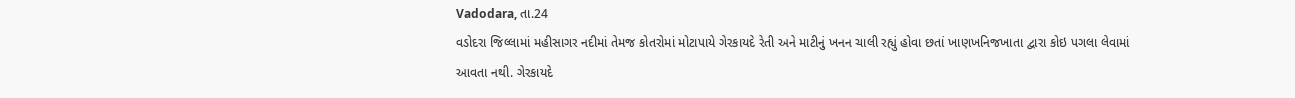Vadodara, તા.24
વડોદરા જિલ્લામાં મહીસાગર નદીમાં તેમજ કોતરોમાં મોટાપાયે ગેરકાયદે રેતી અને માટીનું ખનન ચાલી રહ્યું હોવા છતાં ખાણખનિજખાતા દ્વારા કોઇ પગલા લેવામાં આવતા નથી. ગેરકાયદે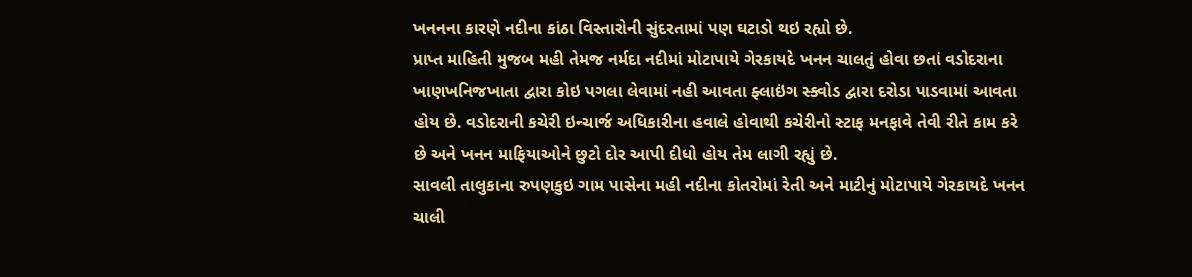ખનનના કારણે નદીના કાંઠા વિસ્તારોની સુંદરતામાં પણ ઘટાડો થઇ રહ્યો છે.
પ્રાપ્ત માહિતી મુજબ મહી તેમજ નર્મદા નદીમાં મોટાપાયે ગેરકાયદે ખનન ચાલતું હોવા છતાં વડોદરાના ખાણખનિજખાતા દ્વારા કોઇ પગલા લેવામાં નહી આવતા ફ્લાઇંગ સ્ક્વોડ દ્વારા દરોડા પાડવામાં આવતા હોય છે. વડોદરાની કચેરી ઇન્ચાર્જ અધિકારીના હવાલે હોવાથી કચેરીનો સ્ટાફ મનફાવે તેવી રીતે કામ કરે છે અને ખનન માફિયાઓને છુટો દોર આપી દીધો હોય તેમ લાગી રહ્યું છે.
સાવલી તાલુકાના રુપણકુઇ ગામ પાસેના મહી નદીના કોતરોમાં રેતી અને માટીનું મોટાપાયે ગેરકાયદે ખનન ચાલી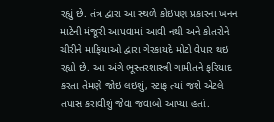રહ્યું છે. તંત્ર દ્વારા આ સ્થળે કોઇપણ પ્રકારના ખનન માટેની મંજૂરી આપવામાં આવી નથી અને કોતરોને ચીરીને માફિયાઓ દ્વારા ગેરકાયદે મોટો વેપાર થઇ રહ્યો છે. આ અંગે ભૂસ્તરશાસ્ત્રી ગામીતને ફરિયાદ કરતા તેમણે જોઇ લઇશું, સ્ટાફ ત્યાં જશે એટલે તપાસ કરાવીશું જેવા જવાબો આપ્યા હતાં.